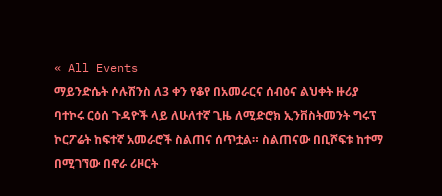« All Events
ማይንድሴት ሶሉሽንስ ለ3 ቀን የቆየ በአመራርና ሰብዕና ልህቀት ዙሪያ ባተኮሩ ርዕሰ ጉዳዮች ላይ ለሁለተኛ ጊዜ ለሚድሮክ ኢንቨስትመንት ግሩፕ ኮርፖሬት ከፍተኛ አመራሮች ስልጠና ሰጥቷል። ስልጠናው በቢሾፍቱ ከተማ በሚገኘው በኖራ ሪዞርት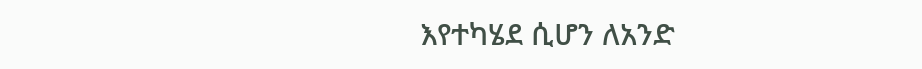እየተካሄደ ሲሆን ለአንድ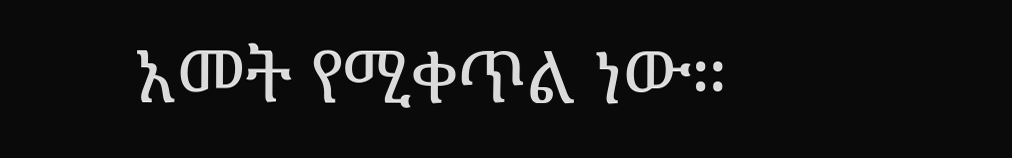አመት የሚቀጥል ነው።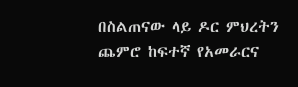በስልጠናው ላይ ዶር ምህረትን ጨምሮ ከፍተኛ የአመራርና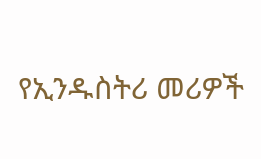የኢንዱስትሪ መሪዎች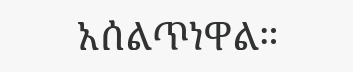አሰልጥነዋል።